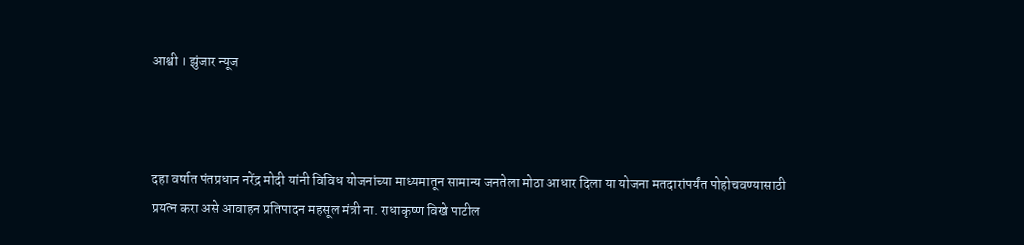आश्वी । झुंजार न्यूज



दहा वर्षात पंतप्रधान नरेंद्र मोदी यांनी विविध योजनांच्या माध्यमातून सामान्य जनतेला मोठा आधार दिला या योजना मतदारांपर्यंत पोहोचवण्यासाठी प्रयत्न करा असे आवाहन प्रतिपादन महसूल मंत्री ना. राधाकृष्ण विखे पाटील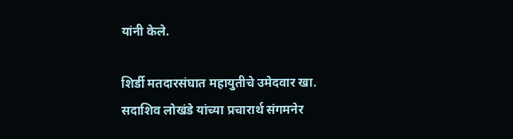यांनी केले.

शिर्डी मतदारसंघात महायुतीचे उमेदवार खा. सदाशिव लोखंडे यांच्या प्रचारार्थ संगमनेर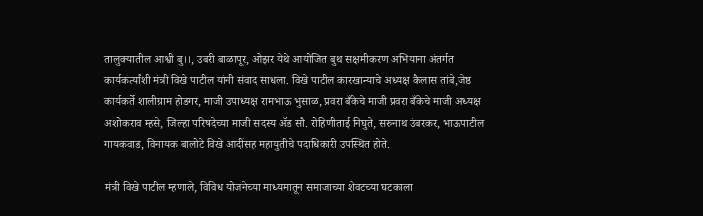तालुक्यातील आश्वी बु।।, उबरी बाळापूर, ओझर येथे आयोजित बुथ सक्षमीकरण अभियाना अंतर्गत कार्यकर्त्यांशी मंत्री विखे पाटील यांनी संवाद साधला. विखे पाटील कारखान्याचे अध्यक्ष कैलास तांबे,जेष्ठ कार्यकर्ते शालीग्राम होडगर, माजी उपाध्यक्ष रामभाऊ भुसाळ, प्रवरा बँकेचे माजी प्रवरा बँकेचे माजी अध्यक्ष अशोकराव म्हसे, जिल्हा परिषदेच्या माजी सदस्य ॲड सौ. रोहिणीताई निघुते, सरुनाथ उंबरकर, भाऊपाटील गायकवाड, विनायक बालोटे विखे आदींसह महायुतीचे पदाधिकारी उपस्थित होते.

मंत्री विखे पाटील म्हणाले, विविध योजनेच्या माध्यमातून समाजाच्या शेवटच्या घटकाला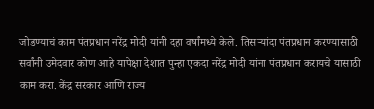जोडण्याचं काम पंतप्रधान नरेंद्र मोदी यांनी दहा वर्षांमध्ये केले. तिसऱ्यांदा पंतप्रधान करण्यासाठी सर्वांनी उमेदवार कोण आहे यापेक्षा देशात पुन्हा एकदा नरेंद्र मोदी यांना पंतप्रधान करायचे यासाठी काम करा. केंद्र सरकार आणि राज्य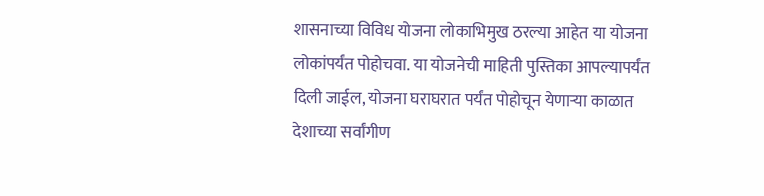शासनाच्या विविध योजना लोकाभिमुख ठरल्या आहेत या योजना लोकांपर्यंत पोहोचवा. या योजनेची माहिती पुस्तिका आपल्यापर्यंत दिली जाईल, योजना घराघरात पर्यंत पोहोचून येणाऱ्या काळात देशाच्या सर्वांगीण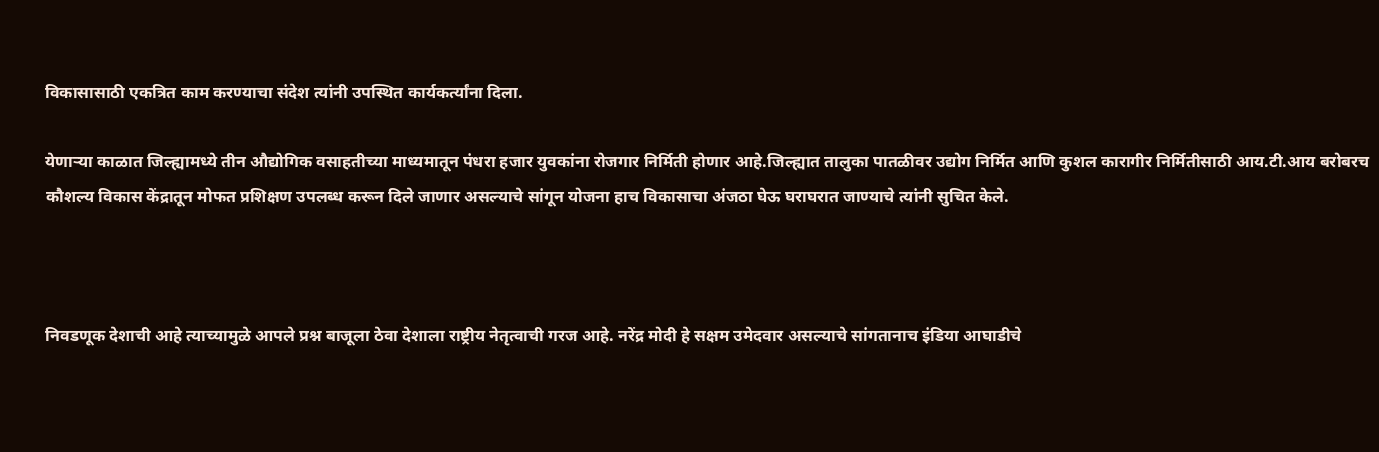विकासासाठी एकत्रित काम करण्याचा संदेश त्यांनी उपस्थित कार्यकर्त्यांना दिला.

येणाऱ्या काळात जिल्ह्यामध्ये तीन औद्योगिक वसाहतीच्या माध्यमातून पंधरा हजार युवकांना रोजगार निर्मिती होणार आहे.जिल्ह्यात तालुका पातळीवर उद्योग निर्मित आणि कुशल कारागीर निर्मितीसाठी आय.टी.आय बरोबरच कौशल्य विकास केंद्रातून मोफत प्रशिक्षण उपलब्ध करून दिले जाणार असल्याचे सांगून योजना हाच विकासाचा अंजठा घेऊ घराघरात जाण्याचे त्यांनी सुचित केले.



निवडणूक देशाची आहे त्याच्यामुळे आपले प्रश्न बाजूला ठेवा देशाला राष्ट्रीय नेतृत्वाची गरज आहे. नरेंद्र मोदी हे सक्षम उमेदवार असल्याचे सांगतानाच इंडिया आघाडीचे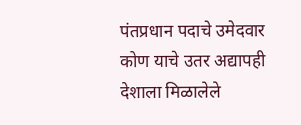पंतप्रधान पदाचे उमेदवार कोण याचे उतर अद्यापही देशाला मिळालेले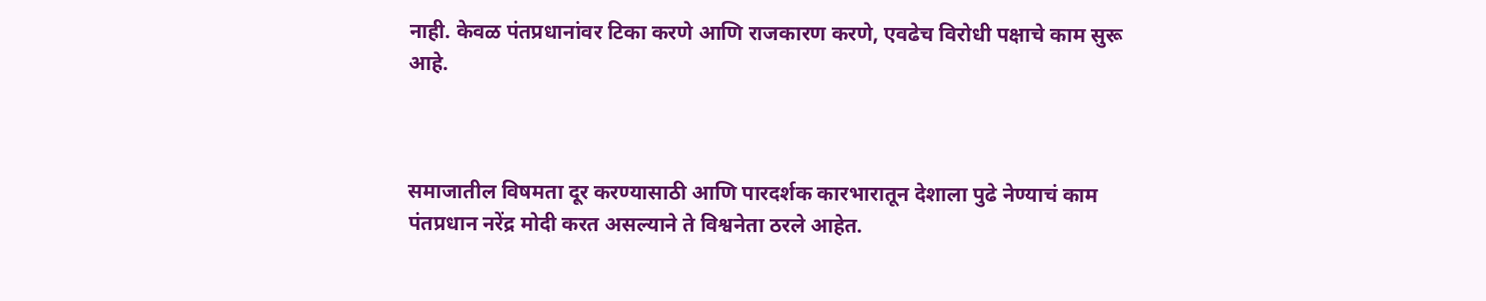नाही. केवळ पंतप्रधानांवर टिका करणे आणि राजकारण करणे, एवढेच विरोधी पक्षाचे काम सुरू आहे.



समाजातील विषमता दूर करण्यासाठी आणि पारदर्शक कारभारातून देशाला पुढे नेण्याचं काम पंतप्रधान नरेंद्र मोदी करत असल्याने ते विश्वनेता ठरले आहेत.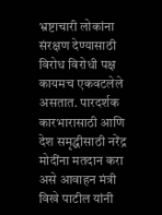भ्रष्टाचारी लोकांना संरक्षण देण्यासाठी विरोध विरोधी पक्ष कायमच एकवटलेले असतात. पारदर्शक कारभारासाठी आणि देश समृद्धीसाठी नरेंद्र मोदींना मतदान करा असे आवाहन मंत्री विखे पाटील यांनी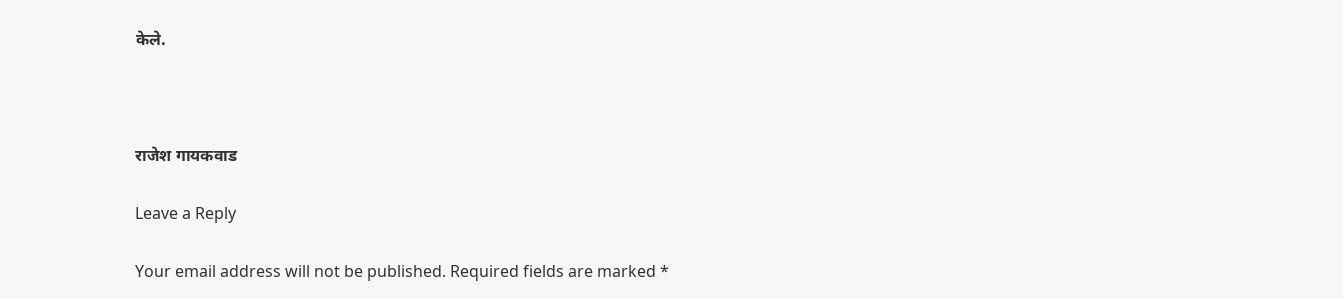केले.



राजेश गायकवाड

Leave a Reply

Your email address will not be published. Required fields are marked *